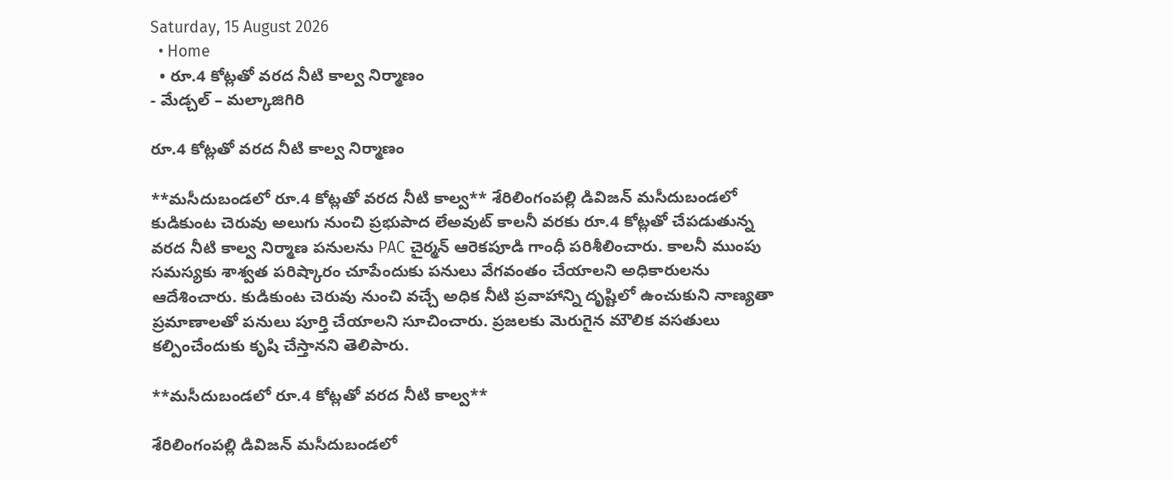Saturday, 15 August 2026
  • Home
  • రూ.4 కోట్లతో వరద నీటి కాల్వ నిర్మాణం
- మేడ్చల్ – మల్కాజిగిరి

రూ.4 కోట్లతో వరద నీటి కాల్వ నిర్మాణం

**మసీదుబండలో రూ.4 కోట్లతో వరద నీటి కాల్వ** శేరిలింగంపల్లి డివిజన్ మసీదుబండలో కుడికుంట చెరువు అలుగు నుంచి ప్రభుపాద లేఅవుట్ కాలనీ వరకు రూ.4 కోట్లతో చేపడుతున్న వరద నీటి కాల్వ నిర్మాణ పనులను PAC చైర్మన్ ఆరెకపూడి గాంధీ పరిశీలించారు. కాలనీ ముంపు సమస్యకు శాశ్వత పరిష్కారం చూపేందుకు పనులు వేగవంతం చేయాలని అధికారులను ఆదేశించారు. కుడికుంట చెరువు నుంచి వచ్చే అధిక నీటి ప్రవాహాన్ని దృష్టిలో ఉంచుకుని నాణ్యతా ప్రమాణాలతో పనులు పూర్తి చేయాలని సూచించారు. ప్రజలకు మెరుగైన మౌలిక వసతులు కల్పించేందుకు కృషి చేస్తానని తెలిపారు.

**మసీదుబండలో రూ.4 కోట్లతో వరద నీటి కాల్వ**

శేరిలింగంపల్లి డివిజన్ మసీదుబండలో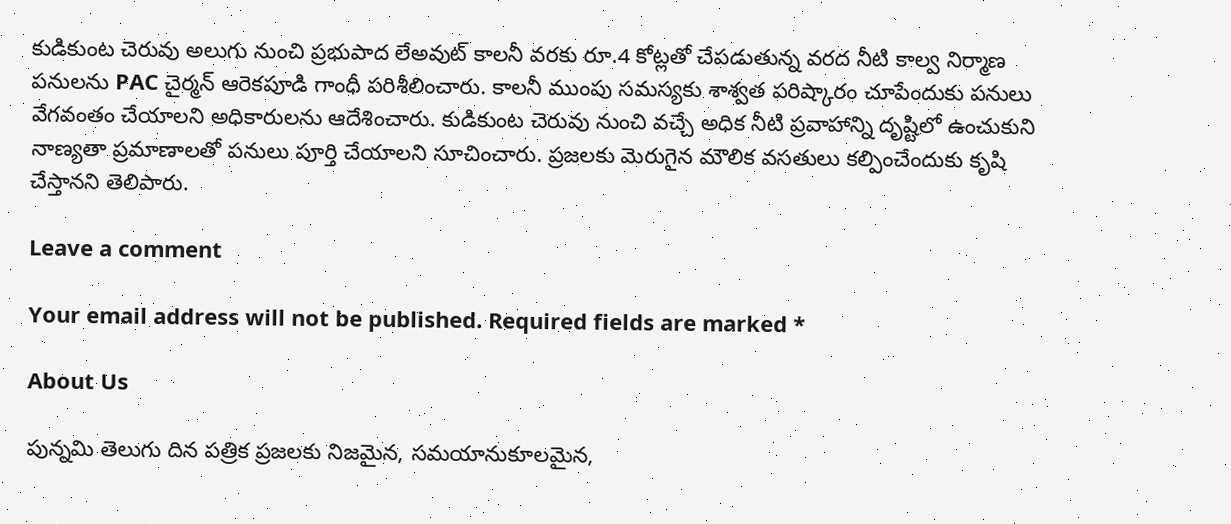కుడికుంట చెరువు అలుగు నుంచి ప్రభుపాద లేఅవుట్ కాలనీ వరకు రూ.4 కోట్లతో చేపడుతున్న వరద నీటి కాల్వ నిర్మాణ పనులను PAC చైర్మన్ ఆరెకపూడి గాంధీ పరిశీలించారు. కాలనీ ముంపు సమస్యకు శాశ్వత పరిష్కారం చూపేందుకు పనులు వేగవంతం చేయాలని అధికారులను ఆదేశించారు. కుడికుంట చెరువు నుంచి వచ్చే అధిక నీటి ప్రవాహాన్ని దృష్టిలో ఉంచుకుని నాణ్యతా ప్రమాణాలతో పనులు పూర్తి చేయాలని సూచించారు. ప్రజలకు మెరుగైన మౌలిక వసతులు కల్పించేందుకు కృషి చేస్తానని తెలిపారు.

Leave a comment

Your email address will not be published. Required fields are marked *

About Us

పున్నమి తెలుగు దిన పత్రిక ప్రజలకు నిజమైన, సమయానుకూలమైన,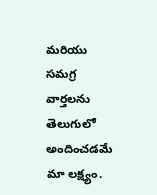మరియు సమగ్ర వార్తలను తెలుగులో అందించడమే మా లక్ష్యం.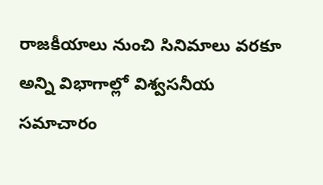రాజకీయాలు నుంచి సినిమాలు వరకూ అన్ని విభాగాల్లో విశ్వసనీయ సమాచారం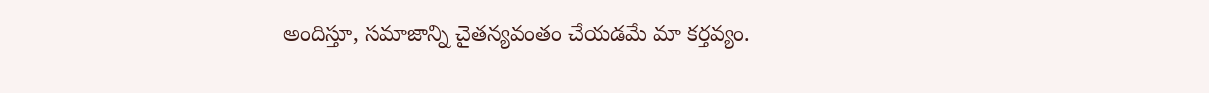అందిస్తూ, సమాజాన్ని చైతన్యవంతం చేయడమే మా కర్తవ్యం.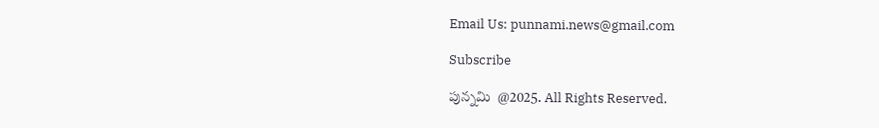Email Us: punnami.news@gmail.com

Subscribe

పున్నమి  @2025. All Rights Reserved.